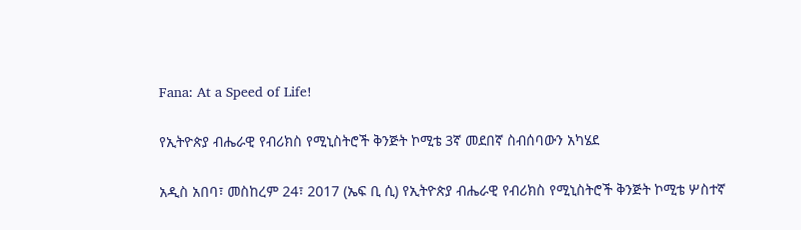Fana: At a Speed of Life!

የኢትዮጵያ ብሔራዊ የብሪክስ የሚኒስትሮች ቅንጅት ኮሚቴ 3ኛ መደበኛ ስብሰባውን አካሄደ

አዲስ አበባ፣ መስከረም 24፣ 2017 (ኤፍ ቢ ሲ) የኢትዮጵያ ብሔራዊ የብሪክስ የሚኒስትሮች ቅንጅት ኮሚቴ ሦስተኛ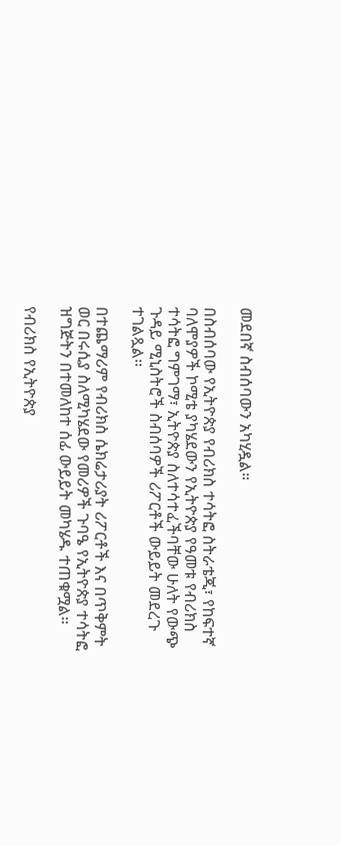መደበኛ ስብሰባውን አካሂዷል።

በስብሰባው የኢትዮጵያ የብሪክስ ተሳትፎ ስትራቴጂ፣ የከፍተኛ ባለሞያዎች ኮሚቴ ያካሄደውን የኢትዮጵያ የዓመቱ የብሪክስ ተሳትፎ ግምገማ፣ ኢትዮጵያ ስለተሳተፈችባቸው ሁለት የውጭ ጉዳይ ሚኒስትሮች ስብሰባዎች ሪፖርቶች ውይይት መደረጉ ተገልጿል፡፡

በተጨማሪም የብሪክስ ሴክሬታሪያት ሪፖርቶች እና በጥቅምት ወር በሩሲያ ስለሚካሄደው የመሪዎች ጉባዔ የኢትዮጵያ ተሳትፎ ዝግጅትን በተመለከተ ሰፊ ውይይት መካሄዱ ተጠቁሟል፡፡

የብሪክስ የኢትዮጵያ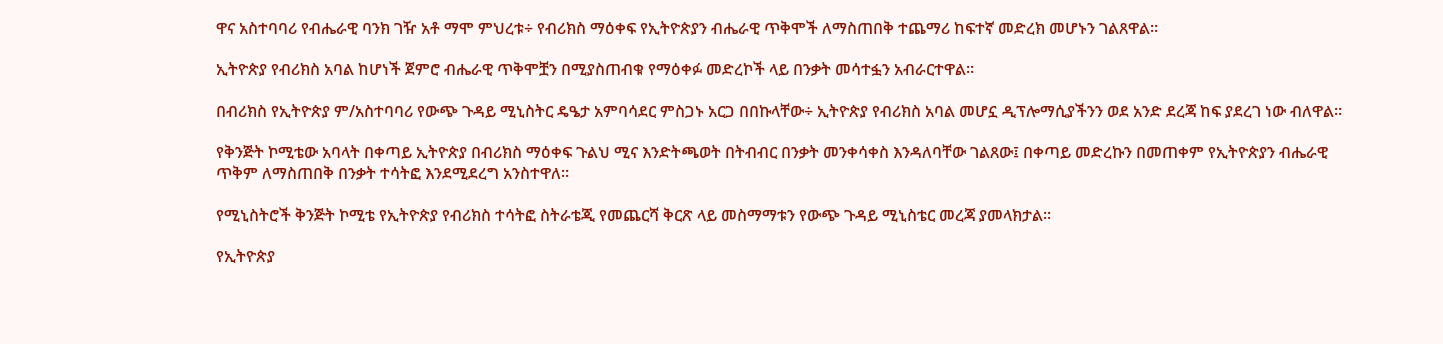ዋና አስተባባሪ የብሔራዊ ባንክ ገዥ አቶ ማሞ ምህረቱ÷ የብሪክስ ማዕቀፍ የኢትዮጵያን ብሔራዊ ጥቅሞች ለማስጠበቅ ተጨማሪ ከፍተኛ መድረክ መሆኑን ገልጸዋል።

ኢትዮጵያ የብሪክስ አባል ከሆነች ጀምሮ ብሔራዊ ጥቅሞቿን በሚያስጠብቁ የማዕቀፉ መድረኮች ላይ በንቃት መሳተፏን አብራርተዋል።

በብሪክስ የኢትዮጵያ ም/አስተባባሪ የውጭ ጉዳይ ሚኒስትር ዴዔታ አምባሳደር ምስጋኑ አርጋ በበኩላቸው÷ ኢትዮጵያ የብሪክስ አባል መሆኗ ዲፕሎማሲያችንን ወደ አንድ ደረጃ ከፍ ያደረገ ነው ብለዋል።

የቅንጅት ኮሚቴው አባላት በቀጣይ ኢትዮጵያ በብሪክስ ማዕቀፍ ጉልህ ሚና እንድትጫወት በትብብር በንቃት መንቀሳቀስ እንዳለባቸው ገልጸው፤ በቀጣይ መድረኩን በመጠቀም የኢትዮጵያን ብሔራዊ ጥቅም ለማስጠበቅ በንቃት ተሳትፎ እንደሚደረግ አንስተዋለ።

የሚኒስትሮች ቅንጅት ኮሚቴ የኢትዮጵያ የብሪክስ ተሳትፎ ስትራቴጂ የመጨርሻ ቅርጽ ላይ መስማማቱን የውጭ ጉዳይ ሚኒስቴር መረጃ ያመላክታል፡፡

የኢትዮጵያ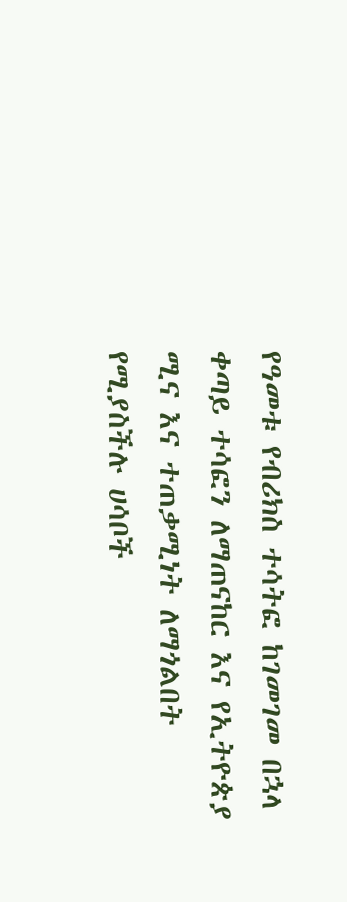የዓመቱ የብሪክስ ተሳትፎ ከገመገመ በኋላ ቀጣይ ተሳፎን ለማጠናከር እና የኢትዮጵያ ሚና እና ተጠቃሚነት ለማጎልበት የሚያስችሉ ሀሳቦች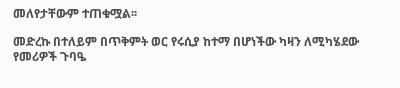መለየታቸውም ተጠቁሟል፡፡

መድረኩ በተለይም በጥቅምት ወር የሩሲያ ከተማ በሆነችው ካዛን ለሚካሄደው የመሪዎች ጉባዔ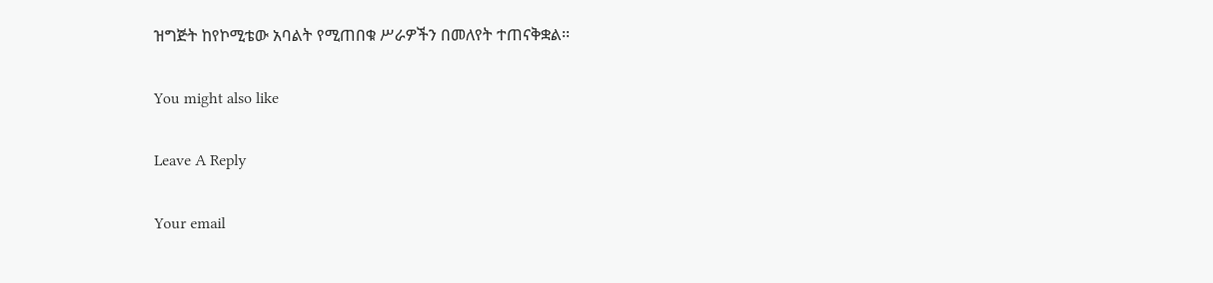ዝግጅት ከየኮሚቴው አባልት የሚጠበቁ ሥራዎችን በመለየት ተጠናቅቋል፡፡

You might also like

Leave A Reply

Your email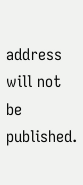address will not be published.